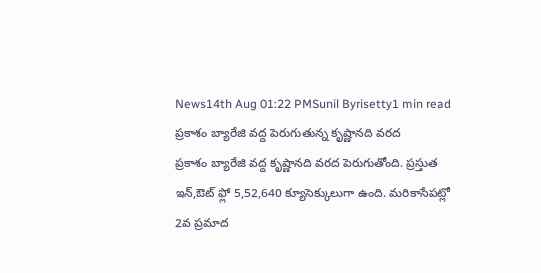News14th Aug 01:22 PMSunil Byrisetty1 min read
ప్రకాశం బ్యారేజి వద్ద పెరుగుతున్న కృష్ణానది వరద
ప్రకాశం బ్యారేజి వద్ద కృష్ణానది వరద పెరుగుతోంది. ప్రస్తుత ఇన్,ఔట్ ఫ్లో 5,52,640 క్యూసెక్కులుగా ఉంది. మరికాసేపట్లో 2వ ప్రమాద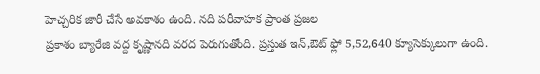హెచ్చరిక జారీ చేసే అవకాశం ఉంది. నది పరీవాహక ప్రాంత ప్రజల
ప్రకాశం బ్యారేజి వద్ద కృష్ణానది వరద పెరుగుతోంది. ప్రస్తుత ఇన్,ఔట్ ఫ్లో 5,52,640 క్యూసెక్కులుగా ఉంది.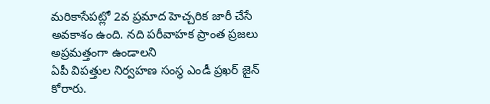మరికాసేపట్లో 2వ ప్రమాద హెచ్చరిక జారీ చేసే అవకాశం ఉంది. నది పరీవాహక ప్రాంత ప్రజలు అప్రమత్తంగా ఉండాలని
ఏపీ విపత్తుల నిర్వహణ సంస్థ ఎండీ ప్రఖర్ జైన్ కోరారు.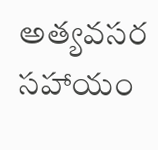అత్యవసర సహాయం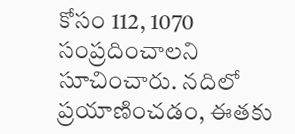కోసం 112, 1070 సంప్రదించాలని సూచించారు. నదిలో ప్రయాణించడం, ఈతకు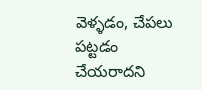వెళ్ళడం, చేపలు పట్టడం చేయరాదని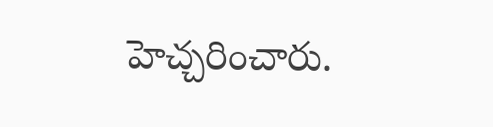హెచ్చరించారు.